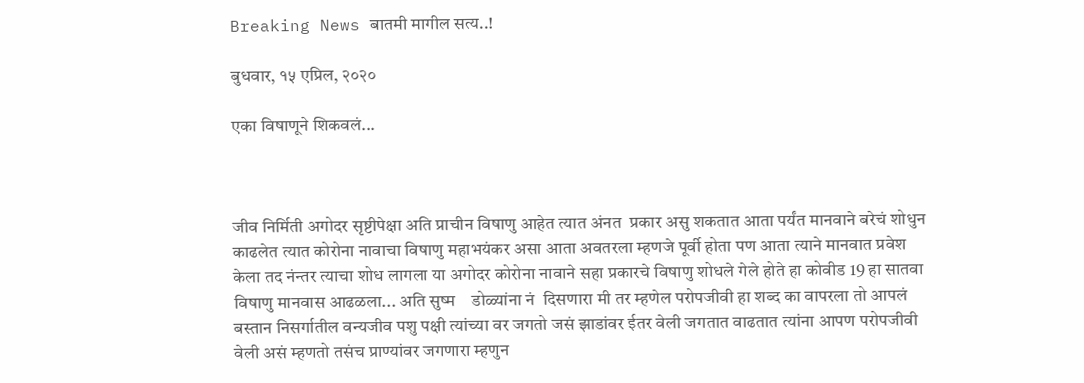Breaking News बातमी मागील सत्य..!

बुधवार, १५ एप्रिल, २०२०

एका विषाणूने शिकवलं...



जीव निर्मिती अगोदर सृष्टीपेक्षा अति प्राचीन विषाणु आहेत त्यात अंनत  प्रकार असु शकतात आता पर्यंत मानवाने बरेचं शोधुन काढलेत त्यात कोरोना नावाचा विषाणु महाभयंकर असा आता अवतरला म्हणजे पूर्वी होता पण आता त्याने मानवात प्रवेश केला तद नंन्तर त्याचा शोध लागला या अगोदर कोरोना नावाने सहा प्रकारचे विषाणु शोधले गेले होते हा कोवीड 19 हा सातवा विषाणु मानवास आढळला... अति सुष्म    डोळ्यांना नं  दिसणारा मी तर म्हणेल परोपजीवी हा शब्द का वापरला तो आपलं बस्तान निसर्गातील वन्यजीव पशु पक्षी त्यांच्या वर जगतो जसं झाडांवर ईतर वेली जगतात वाढतात त्यांना आपण परोपजीवी वेली असं म्हणतो तसंच प्राण्यांवर जगणारा म्हणुन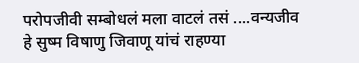परोपजीवी सम्बोधलं मला वाटलं तसं ....वन्यजीव हे सुष्म विषाणु जिवाणू यांचं राहण्या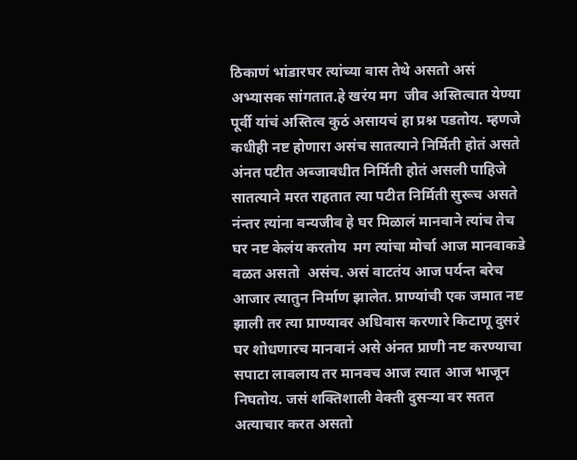ठिकाणं भांडारघर त्यांच्या वास तेथे असतो असं अभ्यासक सांगतात.हे खरंय मग  जीव अस्तित्वात येण्या पूर्वी यांचं अस्तित्व कुठं असायचं हा प्रश्न पडतोय. म्हणजे कधीही नष्ट होणारा असंच सातत्याने निर्मिती होतं असते अंनत पटीत अब्जावधीत निर्मिती होतं असली पाहिजे सातत्याने मरत राहतात त्या पटीत निर्मिती सुरूच असते नंन्तर त्यांना वन्यजीव हे घर मिळालं मानवाने त्यांच तेच घर नष्ट केलंय करतोय  मग त्यांचा मोर्चा आज मानवाकडे वळत असतो  असंच. असं वाटतंय आज पर्यन्त बरेच आजार त्यातुन निर्माण झालेत. प्राण्यांची एक जमात नष्ट झाली तर त्या प्राण्यावर अधिवास करणारे किटाणू दुसरं घर शोधणारच मानवानं असे अंनत प्राणी नष्ट करण्याचा सपाटा लावलाय तर मानवच आज त्यात आज भाजून निघतोय. जसं शक्तिशाली वेक्ती दुसऱ्या वर सतत अत्याचार करत असतो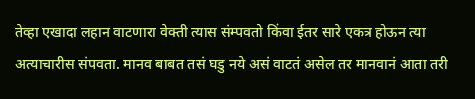तेव्हा एखादा लहान वाटणारा वेक्ती त्यास संम्पवतो किंवा ईतर सारे एकत्र होऊन त्या अत्याचारीस संपवता. मानव बाबत तसं घडु नये असं वाटतं असेल तर मानवानं आता तरी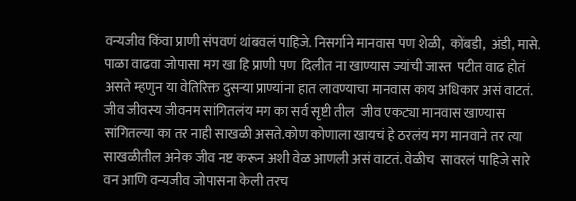वन्यजीव किंवा प्राणी संपवणं थांबवलं पाहिजे. निसर्गाने मानवास पण शेळी,  कोंबडी,  अंडी, मासे. पाळा वाढवा जोपासा मग खा हि प्राणी पण  दिलीत ना खाण्यास ज्यांची जास्त  पटीत वाढ होतं असते म्हणुन या वेतिरिक्त दुसऱ्या प्राण्यांना हात लावण्याचा मानवास काय अधिकार असं वाटतं. जीव जीवस्य जीवनम सांगितलंय मग का सर्व सृष्टी तील  जीव एकट्या मानवास खाण्यास सांगितल्या का तर नाही साखळी असते.कोण कोणाला खायचं हे ठरलंय मग मानवाने तर त्या साखळीतील अनेक जीव नष्ट करून अशी वेळ आणली असं वाटतं. वेळीच  सावरलं पाहिजे सारे वन आणि वन्यजीव जोपासना केली तरच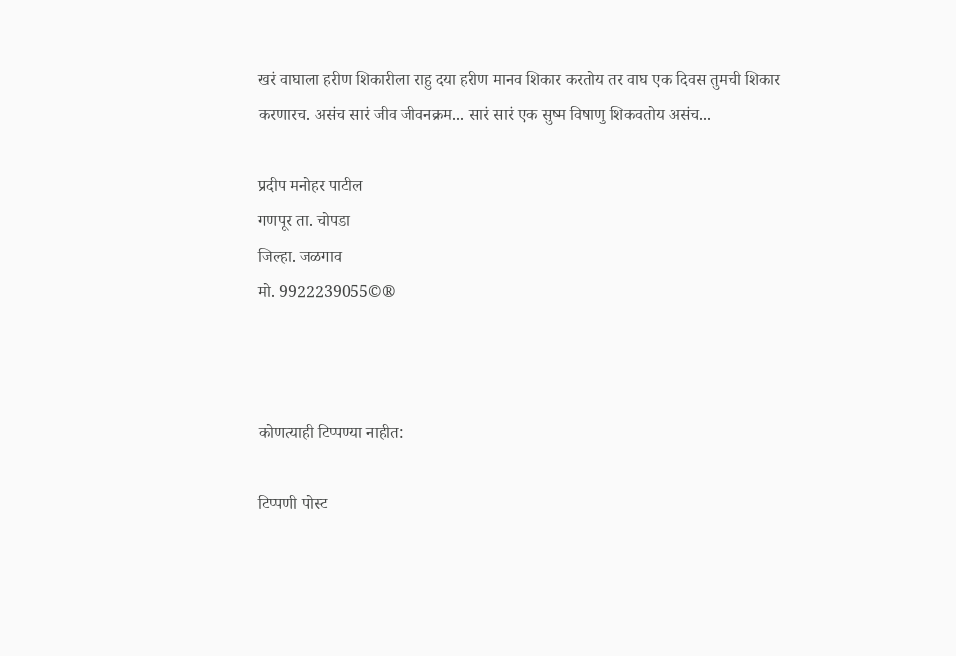खरं वाघाला हरीण शिकारीला राहु दया हरीण मानव शिकार करतोय तर वाघ एक दिवस तुमची शिकार करणारच. असंच सारं जीव जीवनक्रम... सारं सारं एक सुष्म विषाणु शिकवतोय असंच...

प्रदीप मनोहर पाटील
गणपूर ता. चोपडा
जिल्हा. जळगाव
मो. 9922239055©®



कोणत्याही टिप्पण्‍या नाहीत:

टिप्पणी पोस्ट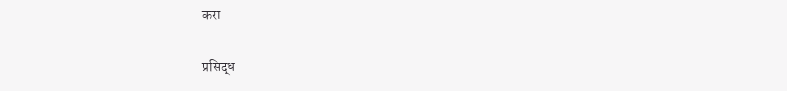करा

प्रसिद्ध